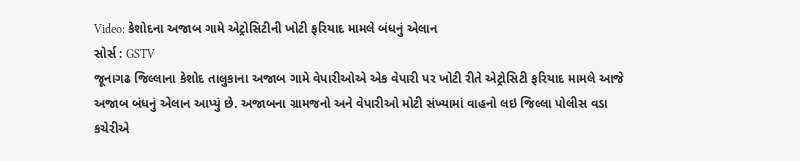Video: કેશોદના અજાબ ગામે એટ્રોસિટીની ખોટી ફરિયાદ મામલે બંધનું એલાન
સોર્સ : GSTV
જૂનાગઢ જિલ્લાના કેશોદ તાલુકાના અજાબ ગામે વેપારીઓએ એક વેપારી પર ખોટી રીતે એટ્રોસિટી ફરિયાદ મામલે આજે અજાબ બંધનું એલાન આપ્યું છે. અજાબના ગ્રામજનો અને વેપારીઓ મોટી સંખ્યામાં વાહનો લઇ જિલ્લા પોલીસ વડા કચેરીએ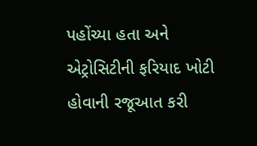પહોંચ્યા હતા અને એટ્રોસિટીની ફરિયાદ ખોટી હોવાની રજૂઆત કરી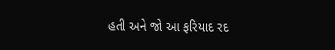હતી અને જો આ ફરિયાદ રદ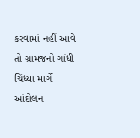કરવામાં નહીં આવે તો ગ્રામજનો ગાંધી ચિંધ્યા માર્ગે આંદોલન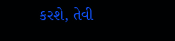કરશે, તેવી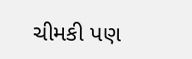ચીમકી પણ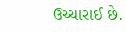ઉચ્ચારાઈ છે.